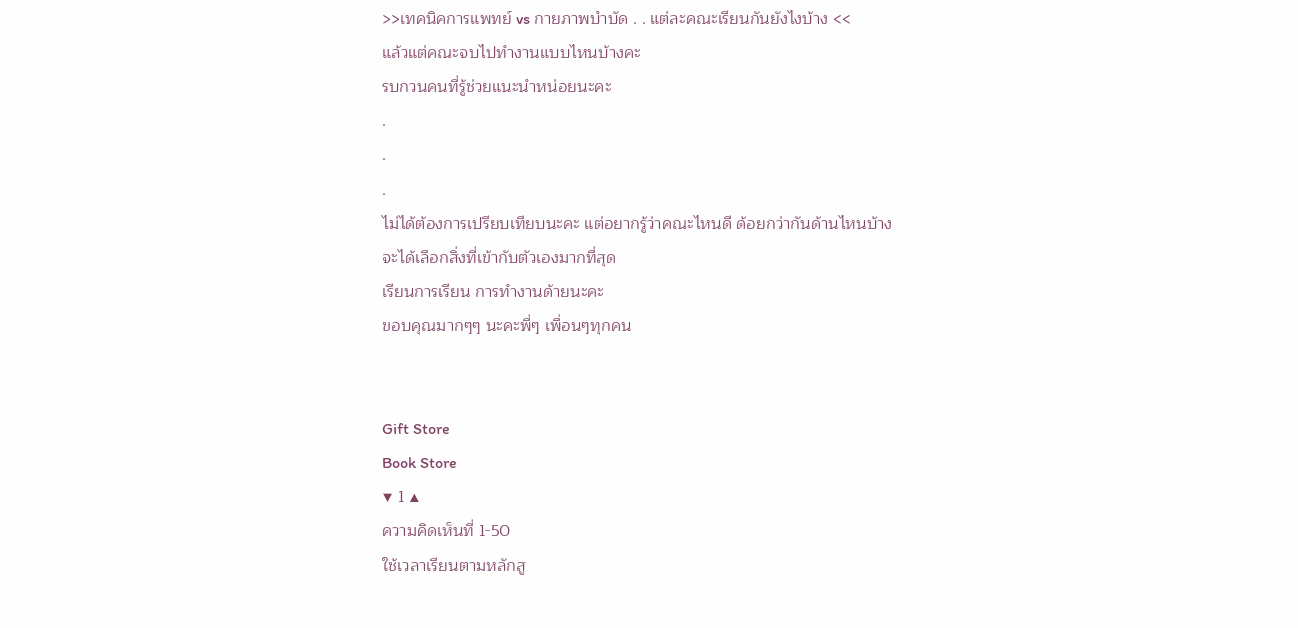>>เทคนิคการแพทย์ vs กายภาพบำบัด . . แต่ละคณะเรียนกันยังไงบ้าง <<
แล้วแต่คณะจบไปทำงานแบบไหนบ้างคะ
รบกวนคนที่รู้ช่วยแนะนำหน่อยนะคะ
.
.
.
ไม่ได้ต้องการเปรียบเทียบนะคะ แต่อยากรู้ว่าคณะไหนดี ด้อยกว่ากันด้านไหนบ้าง
จะได้เลือกสิ่งที่เข้ากับตัวเองมากที่สุด
เรียนการเรียน การทำงานด้ายนะคะ
ขอบคุณมากๆๆ นะคะพี่ๆ เพื่อนๆทุกคน


Gift Store
Book Store
▼ 1 ▲
ความคิดเห็นที่ 1-50
ใช้เวลาเรียนตามหลักสู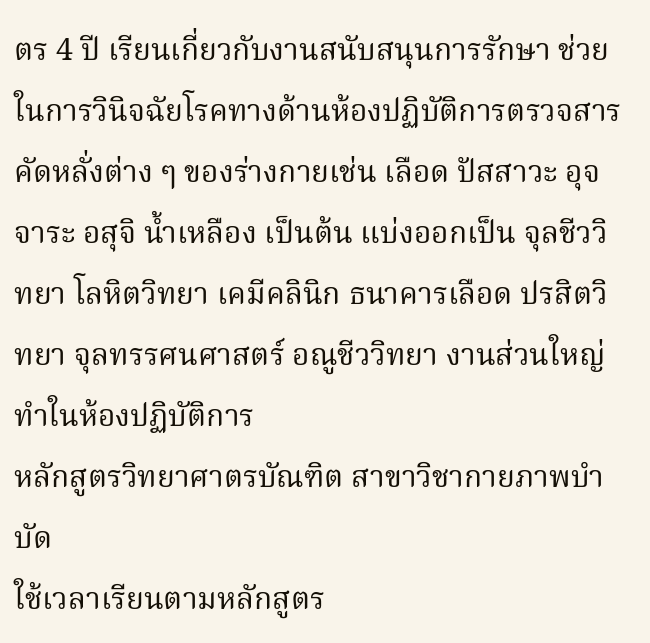ตร 4 ปี เรียนเกี่ยวกับงานสนับสนุนการรักษา ช่วยในการวินิจฉัยโรคทางด้านห้องปฏิบัติการตรวจสารคัดหลั่งต่าง ๆ ของร่างกายเช่น เลือด ปัสสาวะ อุจจาระ อสุจิ น้ำเหลือง เป็นต้น แบ่งออกเป็น จุลชีววิทยา โลหิตวิทยา เคมีคลินิก ธนาคารเลือด ปรสิตวิทยา จุลทรรศนศาสตร์ อณูชีววิทยา งานส่วนใหญ่ทำในห้องปฏิบัติการ
หลักสูตรวิทยาศาตรบัณฑิต สาขาวิชากายภาพบำบัด
ใช้เวลาเรียนตามหลักสูตร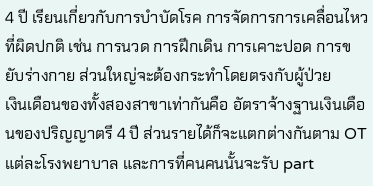4 ปี เรียนเกี่ยวกับการบำบัดโรค การจัดการการเคลื่อนไหวที่ผิดปกติ เช่น การนวด การฝึกเดิน การเคาะปอด การขยับร่างกาย ส่วนใหญ่จะต้องกระทำโดยตรงกับผู้ป่วย
เงินเดือนของทั้งสองสาขาเท่ากันคือ อัตราจ้างฐานเงินเดือนของปริญญาตรี 4 ปี ส่วนรายได้ก็จะแตกต่างกันตาม OT แต่ละโรงพยาบาล และการที่คนคนนั้นจะรับ part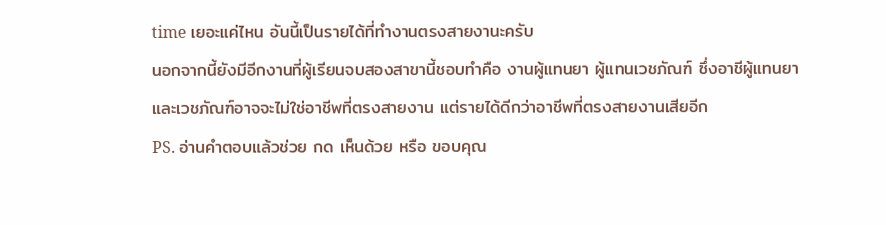time เยอะแค่ไหน อันนี้เป็นรายได้ที่ทำงานตรงสายงานะครับ
นอกจากนี้ยังมีอีกงานที่ผู้เรียนจบสองสาขานี้ชอบทำคือ งานผู้แทนยา ผู้แทนเวชภัณฑ์ ซึ่งอาชีผู้แทนยาและเวชภัณฑ์อาจจะไม่ใช่อาชีพที่ตรงสายงาน แต่รายได้ดีกว่าอาชีพที่ตรงสายงานเสียอีก
PS. อ่านคำตอบแล้วช่วย กด เห็นด้วย หรือ ขอบคุณ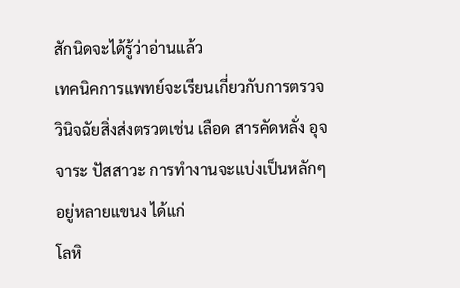สักนิดจะได้รู้ว่าอ่านแล้ว
เทคนิคการแพทย์จะเรียนเกี่ยวกับการตรวจวินิจฉัยสิ่งส่งตรวตเช่น เลือด สารคัดหลั่ง อุจจาระ ปัสสาวะ การทำงานจะแบ่งเป็นหลักๆอยู่หลายแขนง ได้แก่
โลหิ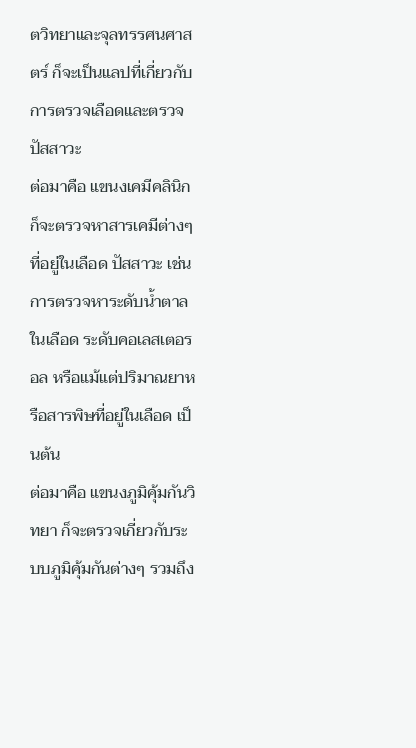ตวิทยาและจุลทรรศนศาสตร์ ก็จะเป็นแลปที่เกี่ยวกับการตรวจเลือดและตรวจปัสสาวะ
ต่อมาคือ แขนงเคมีคลินิก ก็จะตรวจหาสารเคมีต่างๆที่อยู่ในเลือด ปัสสาวะ เช่น การตรวจหาระดับน้ำตาลในเลือด ระดับคอเลสเตอรอล หรือแม้แต่ปริมาณยาหรือสารพิษที่อยู่ในเลือด เป็นต้น
ต่อมาคือ แขนงภูมิคุ้มกันวิทยา ก็จะตรวจเกี่ยวกับระบบภูมิคุ้มกันต่างๆ รวมถึง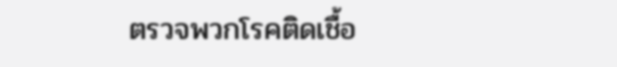ตรวจพวกโรคติดเชื้อ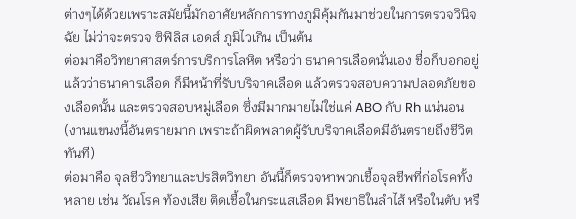ต่างๆได้ด้วยเพราะสมัยนี้มักอาศัยหลักการทางภูมิคุ้มกันมาช่วยในการตรวจวินิจฉัย ไม่ว่าจะตรวจ ซิฟิลิส เอดส์ ภูมิไวเกิน เป็นต้น
ต่อมาคือวิทยาศาสตร์การบริการโลหิต หรือว่า ธนาคารเลือดนั่นเอง ชื่อก็บอกอยู่แล้วว่าธนาคารเลือด ก็มีหน้าที่รับบริจาคเลือด แล้วตรวจสอบความปลอดภัยของเลือดนั้น และตรวจสอบหมู่เลือด ซึ่งมีมากมายไม่ใช่แค่ ABO กับ Rh แน่นอน(งานแขนงนี้อันตรายมาก เพราะถ้าผิดพลาดผู้รับบริจาคเลือดมีอันตรายถึงชีวิตทันที)
ต่อมาคือ จุลชีววิทยาและปรสิตวิทยา อันนี้ก็ตรวจหาพวกเชื้อจุลชีพที่ก่อโรคทั้งหลาย เช่น วัณโรค ท้องเสีย ติดเชื้อในกระแสเลือด มีพยาธิในลำไส้ หรือในตับ หรื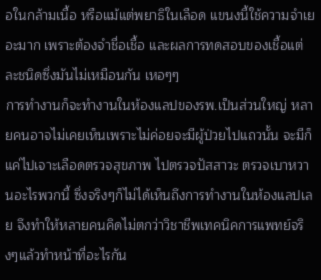อในกล้ามเนื้อ หรือแม้แต่พยาธิในเลือด แขนงนี้ใช้ความจำเยอะมาก เพราะต้องจำชื่อเชื้อ และผลการทดสอบของเชื้อแต่ละชนิดซึ่งมันไม่เหมือนกัน เหอๆๆ
การทำงานก็จะทำงานในห้องแลปของรพ.เป็นส่วนใหญ่ หลายคนอาจไม่เคยเห็นเพราะไม่ค่อยจะมีผู้ป่วยไปแถวนั้น จะมีก็แค่ไปเจาะเลือดตรวจสุขภาพ ไปตรวจปัสสาวะ ตรวจเบาหวานอะไรพวกนี้ ซึ่งจริงๆก็ไม่ได้เห็นถึงการทำงานในห้องแลปเลย จึงทำให้หลายคนคิดไม่ตกว่าวิชาชีพเทคนิคการแพทย์จริงๆแล้วทำหน้าที่อะไรกัน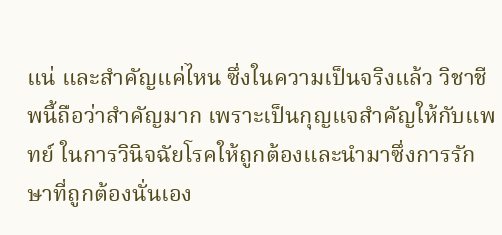แน่ และสำคัญแค่ไหน ซึ่งในความเป็นจริงแล้ว วิชาชีพนี้ถือว่าสำคัญมาก เพราะเป็นกุญแจสำคัญให้กับแพทย์ ในการวินิจฉัยโรคให้ถูกต้องและนำมาซึ่งการรักษาที่ถูกต้องนั่นเอง